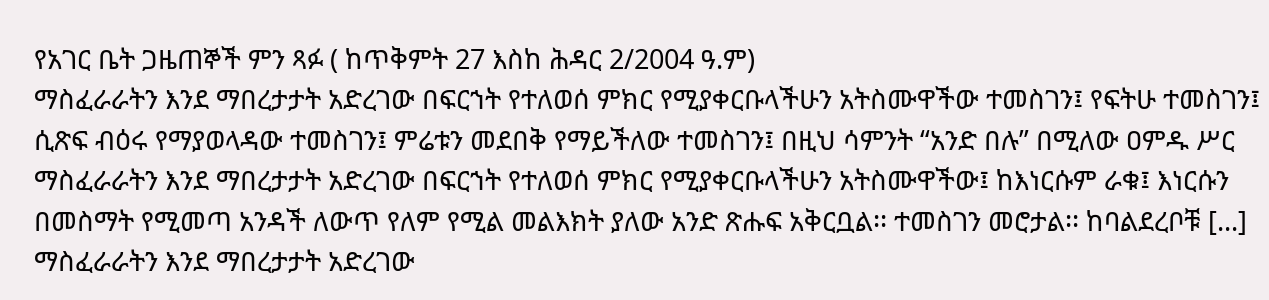የአገር ቤት ጋዜጠኞች ምን ጻፉ ( ከጥቅምት 27 እስከ ሕዳር 2/2004 ዓ.ም)
ማስፈራራትን እንደ ማበረታታት አድረገው በፍርኀት የተለወሰ ምክር የሚያቀርቡላችሁን አትስሙዋችው ተመስገን፤ የፍትሁ ተመስገን፤ ሲጽፍ ብዕሩ የማያወላዳው ተመስገን፤ ምሬቱን መደበቅ የማይችለው ተመስገን፤ በዚህ ሳምንት “አንድ በሉ” በሚለው ዐምዱ ሥር ማስፈራራትን እንደ ማበረታታት አድረገው በፍርኀት የተለወሰ ምክር የሚያቀርቡላችሁን አትስሙዋችው፤ ከእነርሱም ራቁ፤ እነርሱን በመስማት የሚመጣ አንዳች ለውጥ የለም የሚል መልእክት ያለው አንድ ጽሑፍ አቅርቧል፡፡ ተመስገን መሮታል፡፡ ከባልደረቦቹ [...]
ማስፈራራትን እንደ ማበረታታት አድረገው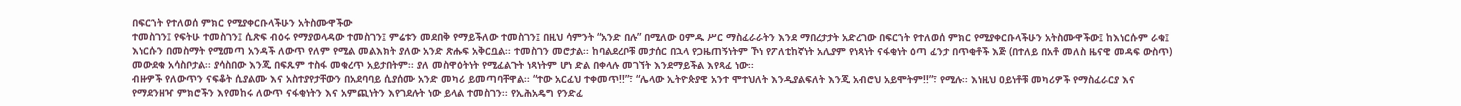በፍርኀት የተለወሰ ምክር የሚያቀርቡላችሁን አትስሙዋችው
ተመስገን፤ የፍትሁ ተመስገን፤ ሲጽፍ ብዕሩ የማያወላዳው ተመስገን፤ ምሬቱን መደበቅ የማይችለው ተመስገን፤ በዚህ ሳምንት “አንድ በሉ” በሚለው ዐምዱ ሥር ማስፈራራትን እንደ ማበረታታት አድረገው በፍርኀት የተለወሰ ምክር የሚያቀርቡላችሁን አትስሙዋችው፤ ከእነርሱም ራቁ፤ እነርሱን በመስማት የሚመጣ አንዳች ለውጥ የለም የሚል መልእክት ያለው አንድ ጽሑፍ አቅርቧል፡፡ ተመስገን መሮታል፡፡ ከባልደረቦቹ መታሰር በኋላ የጋዜጠኝነትም ኾነ የፖለቲከኛነት አሊያም የነጻነት ናፋቂነት ዕጣ ፈንታ በጥቂቶች እጅ (በተለይ በአቶ መለስ ዜናዊ መዳፍ ውስጥ) መውደቁ አሳስቦታል፡፡ ያሳስበው እንጂ በፍጹም ተስፋ መቁረጥ አይታበትም፡፡ ያለ መስዋዕትነት የሚፈልጉት ነጻነትም ሆነ ድል በቀላሉ መገኘት እንደማይችል እየጻፈ ነው፡፡
ብዙዎች የለውጥን ናፍቆት ሲያልሙ እና አስተያየታቸውን በአደባባይ ሲያሰሙ አንድ መካሪ ይመጣባቸዋል፡፡ “ተው አርፈህ ተቀመጥ!!”፣ “ሌላው ኢትዮጵያዊ አንተ ሞተህለት እንዲያልፍለት እንጂ አብሮህ አይሞትም!!”፣ የሚሉ፡፡ እነዚህ ዐይነቶቹ መካሪዎች የማስፈራርያ እና የማደንዘዣ ምክሮችን እየመከሩ ለውጥ ናፋቂነትን እና አምጪነትን እየገደሉት ነው ይላል ተመስገን፡፡ የኢሕአዴግ የንድፈ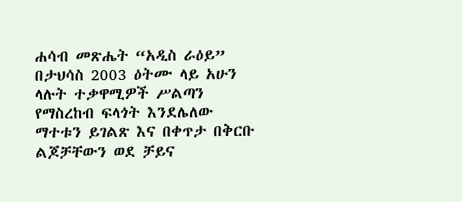ሐሳብ መጽሔት “አዲስ ራዕይ” በታህሳስ 2003 ዕትሙ ላይ አሁን ላሉት ተቃዋሚዎች ሥልጣን የማስረከብ ፍላጎት እንደሌለው ማተቱን ይገልጽ እና በቀጥታ በቅርቡ ልጆቻቸውን ወደ ቻይና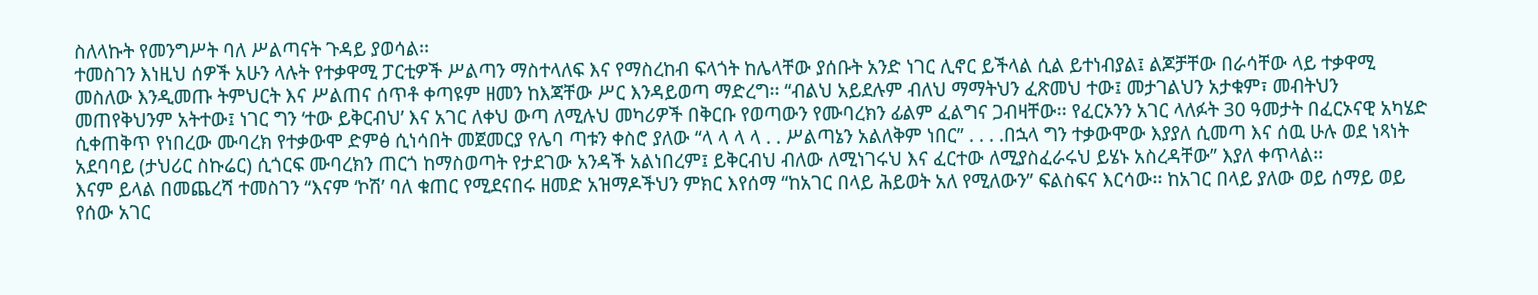ስለላኩት የመንግሥት ባለ ሥልጣናት ጉዳይ ያወሳል፡፡
ተመስገን እነዚህ ሰዎች አሁን ላሉት የተቃዋሚ ፓርቲዎች ሥልጣን ማስተላለፍ እና የማስረከብ ፍላጎት ከሌላቸው ያሰቡት አንድ ነገር ሊኖር ይችላል ሲል ይተነብያል፤ ልጆቻቸው በራሳቸው ላይ ተቃዋሚ መስለው እንዲመጡ ትምህርት እና ሥልጠና ሰጥቶ ቀጣዩም ዘመን ከእጃቸው ሥር እንዳይወጣ ማድረግ፡፡ “ብልህ አይደሉም ብለህ ማማትህን ፈጽመህ ተው፤ መታገልህን አታቁም፣ መብትህን መጠየቅህንም አትተው፤ ነገር ግን ‘ተው ይቅርብህ’ እና አገር ለቀህ ውጣ ለሚሉህ መካሪዎች በቅርቡ የወጣውን የሙባረክን ፊልም ፈልግና ጋብዛቸው፡፡ የፈርኦንን አገር ላለፉት 30 ዓመታት በፈርኦናዊ አካሄድ ሲቀጠቅጥ የነበረው ሙባረክ የተቃውሞ ድምፅ ሲነሳበት መጀመርያ የሌባ ጣቱን ቀስሮ ያለው “ላ ላ ላ ላ . . ሥልጣኔን አልለቅም ነበር” . . . .በኋላ ግን ተቃውሞው እያያለ ሲመጣ እና ሰዉ ሁሉ ወደ ነጻነት አደባባይ (ታህሪር ስኩሬር) ሲጎርፍ ሙባረክን ጠርጎ ከማስወጣት የታደገው አንዳች አልነበረም፤ ይቅርብህ ብለው ለሚነገሩህ እና ፈርተው ለሚያስፈራሩህ ይሄኑ አስረዳቸው” እያለ ቀጥላል፡፡
እናም ይላል በመጨረሻ ተመስገን “እናም ‘ኮሽ’ ባለ ቁጠር የሚደናበሩ ዘመድ አዝማዶችህን ምክር እየሰማ “ከአገር በላይ ሕይወት አለ የሚለውን” ፍልስፍና እርሳው፡፡ ከአገር በላይ ያለው ወይ ሰማይ ወይ የሰው አገር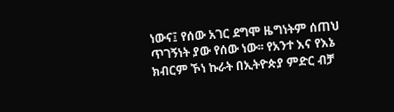ነውና፤ የሰው አገር ደግሞ ዜግነትም ሰጠህ ጥገኝነት ያው የሰው ነው፡፡ የአንተ እና የእኔ ክብርም ኾነ ኩራት በኢትዮጵያ ምድር ብቻ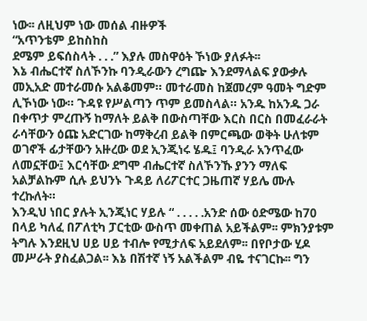ነው፡፡ ለዚህም ነው መሰል ብዙዎች
“አጥንቴም ይከስከስ
ደሜም ይፍሰስላት . . .” እያሉ መስዋዕት ኾነው ያለፉት፡፡
እኔ ብሔርተኛ ስለኾንኩ ባንዲራውን ረግጬ እንደማላልፍ ያውቃሉ
መኢአድ መተራመሱ አልቆመም። መተራመስ ከጀመረም ዓመት ግድም ሊኾነው ነው። ጉዳዩ የሥልጣን ጥም ይመስላል። አንዱ ከአንዱ ጋራ በቀጥታ ምረጡኝ ከማለት ይልቅ በውስጣቸው እርስ በርስ በመፈራራት ራሳቸውን ዕጩ አድርገው ከማቅረብ ይልቅ በምርጫው ወቅት ሁለቱም ወገኖች ፊታቸውን አዙረው ወደ ኢንጂነሩ ሄዱ፤ ባንዲራ አንጥፈው ለመኗቸው፤ እርሳቸው ደግሞ ብሔርተኛ ስለኾንኹ ያንን ማለፍ አልቻልኩም ሲሉ ይህንኑ ጉዳይ ለሪፖርተር ጋዜጠኛ ሃይሌ ሙሉ ተረኩለት።
እንዲህ ነበር ያሉት ኢንጂነር ሃይሉ “ . . . . .አንድ ሰው ዕድሜው ከ70 በላይ ካለፈ በፖለቲካ ፓርቲው ውስጥ መቀጠል አይችልም፡፡ ምክንያቱም ትግሉ እንደዚህ ሀይ ሀይ ተብሎ የሚታለፍ አይደለም፡፡ በየቦታው ሂዶ መሥራት ያስፈልጋል፡፡ እኔ በሽተኛ ነኝ አልችልም ብዬ ተናገርኩ፡፡ ግን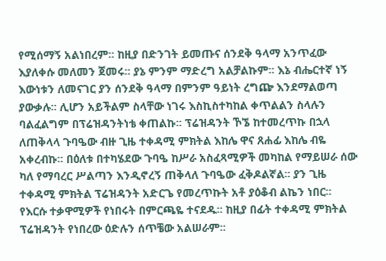የሚሰማኝ አልነበረም፡፡ ከዚያ በድንገት ይመጡና ሰንደቅ ዓላማ አንጥፈው እያለቀሱ መለመን ጀመሩ፡፡ ያኔ ምንም ማድረግ አልቻልኩም፡፡ እኔ ብሔርተኛ ነኝ እውነቱን ለመናገር ያን ሰንደቅ ዓላማ በምንም ዓይነት ረግጬ እንደማልወጣ ያውቃሉ፡፡ ሊሆን አይችልም ስላቸው ነገሩ እስኪስተካከል ቀጥልልን ስላሉን ባልፈልግም በፕሬዝዳንትነቴ ቀጠልኩ፡፡ ፕሬዝዳንት ኾኜ ከተመረጥኩ በኋላ ለጠቅላላ ጉባዔው ብዙ ጊዜ ተቀዳሚ ምክትል እከሌ ዋና ጸሐፊ እከሌ ብዬ አቀረብኩ፡፡ በዕለቱ በተካሄደው ጉባዔ ከሥራ አስፈጻሚዎች መካከል የማይሠራ ሰው ካለ የማባረር ሥልጣን እንዲኖረኝ ጠቅላለ ጉባዔው ፈቅዶልኛል፡፡ ያን ጊዜ ተቀዳሚ ምክትል ፕሬዝዳንት አድርጌ የመረጥኩት አቶ ያዕቆብ ልኬን ነበር፡፡ የእርሱ ተቃዋሚዎች የነበሩት በምርጫዬ ተናደዱ፡፡ ከዚያ በፊት ተቀዳሚ ምክትል ፕሬዝዳንት የነበረው ዕድሉን ሰጥቼው አልሠራም፡፡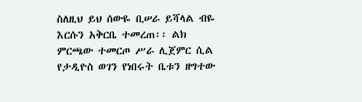ስለዚህ ይህ ሰውዬ ቢሠራ ይሻላል ብዬ እርሱን አቅርቤ ተመረጠ፡፡ ልክ ምርጫው ተመርጦ ሥራ ሊጀምር ሲል የታዲዮስ ወገን የነበሩት ቤቱን ዘግተው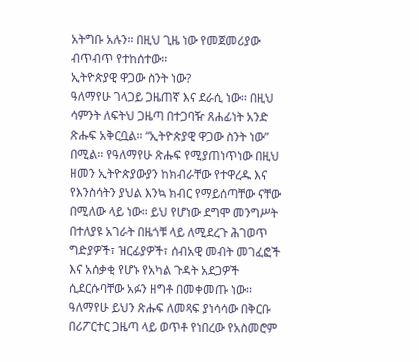አትግቡ አሉን፡፡ በዚህ ጊዜ ነው የመጀመሪያው ብጥብጥ የተከሰተው፡፡
ኢትዮጵያዊ ዋጋው ስንት ነው?
ዓለማየሁ ገላጋይ ጋዜጠኛ እና ደራሲ ነው፡፡ በዚህ ሳምንት ለፍትህ ጋዜጣ በተጋባዥ ጸሐፊነት አንድ ጽሑፍ አቅርቧል፡፡ “ኢትዮጵያዊ ዋጋው ስንት ነው” በሚል፡፡ የዓለማየሁ ጽሑፍ የሚያጠነጥነው በዚህ ዘመን ኢትዮጵያውያን ከክብራቸው የተዋረዱ እና የእንስሳትን ያህል እንኳ ክብር የማይሰጣቸው ናቸው በሚለው ላይ ነው። ይህ የሆነው ደግሞ መንግሥት በተለያዩ አገራት በዜጎቹ ላይ ለሚደረጉ ሕገወጥ ግድያዎች፣ ዝርፊያዎች፣ ሰብአዊ መብት መገፈፎች እና አሰቃቂ የሆኑ የአካል ጉዳት አደጋዎች ሲደርሱባቸው አፉን ዘግቶ በመቀመጡ ነው፡፡
ዓለማየሁ ይህን ጽሑፍ ለመጻፍ ያነሳሳው በቅርቡ በሪፖርተር ጋዜጣ ላይ ወጥቶ የነበረው የአስመሮም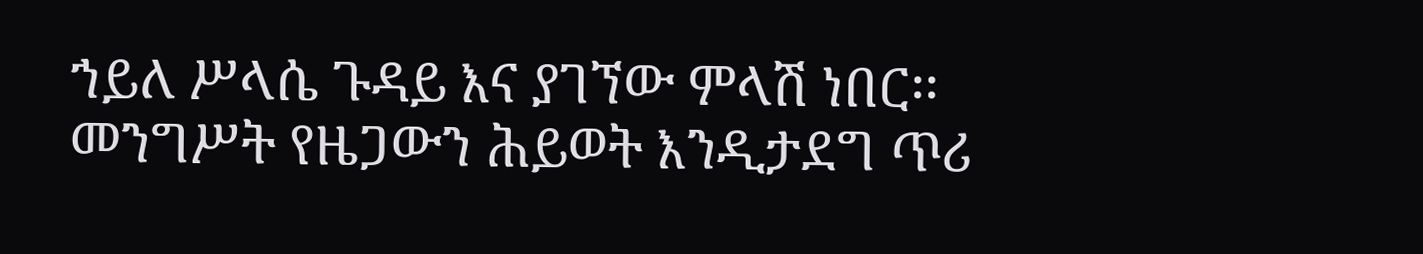ኀይለ ሥላሴ ጉዳይ እና ያገኘው ምላሽ ነበር፡፡ መንግሥት የዜጋውን ሕይወት እንዲታደግ ጥሪ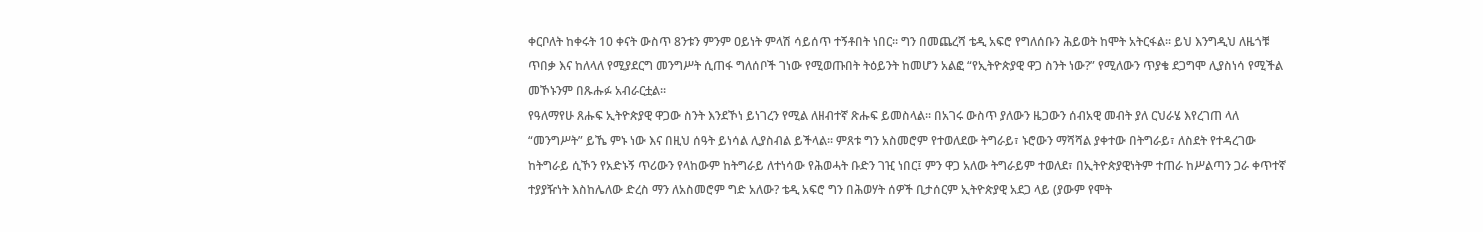ቀርቦለት ከቀሩት 10 ቀናት ውስጥ 8ንቱን ምንም ዐይነት ምላሽ ሳይሰጥ ተኝቶበት ነበር፡፡ ግን በመጨረሻ ቴዲ አፍሮ የግለሰቡን ሕይወት ከሞት አትርፋል፡፡ ይህ እንግዲህ ለዜጎቹ ጥበቃ እና ከለላለ የሚያደርግ መንግሥት ሲጠፋ ግለሰቦች ገነው የሚወጡበት ትዕይንት ከመሆን አልፎ “የኢትዮጵያዊ ዋጋ ስንት ነው?” የሚለውን ጥያቄ ደጋግሞ ሊያስነሳ የሚችል መኾኑንም በጹሑፉ አብራርቷል፡፡
የዓለማየሁ ጸሑፍ ኢትዮጵያዊ ዋጋው ስንት እንደኾነ ይነገረን የሚል ለዘብተኛ ጽሑፍ ይመስላል፡፡ በአገሩ ውስጥ ያለውን ዜጋውን ሰብአዊ መብት ያለ ርህራሄ እየረገጠ ላለ “መንግሥት” ይኼ ምኑ ነው እና በዚህ ሰዓት ይነሳል ሊያስብል ይችላል፡፡ ምጸቱ ግን አስመሮም የተወለደው ትግራይ፣ ኑሮውን ማሻሻል ያቀተው በትግራይ፣ ለስደት የተዳረገው ከትግራይ ሲኾን የአድኑኝ ጥሪውን የላከውም ከትግራይ ለተነሳው የሕወሓት ቡድን ገዢ ነበር፤ ምን ዋጋ አለው ትግራይም ተወለደ፣ በኢትዮጵያዊነትም ተጠራ ከሥልጣን ጋራ ቀጥተኛ ተያያዥነት እስከሌለው ድረስ ማን ለአስመሮም ግድ አለው? ቴዲ አፍሮ ግን በሕወሃት ሰዎች ቢታሰርም ኢትዮጵያዊ አደጋ ላይ (ያውም የሞት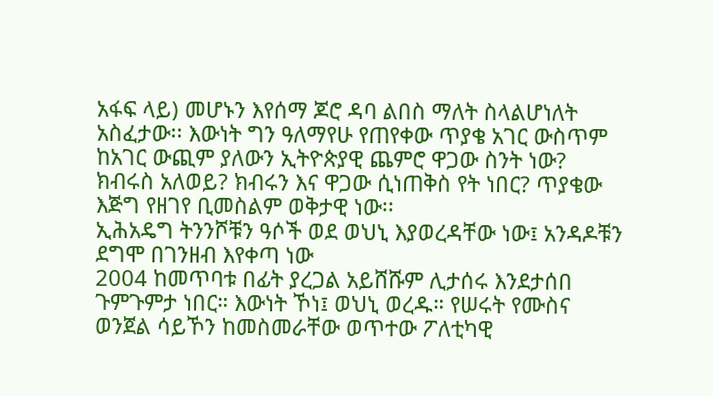አፋፍ ላይ) መሆኑን እየሰማ ጆሮ ዳባ ልበስ ማለት ስላልሆነለት አስፈታው፡፡ እውነት ግን ዓለማየሁ የጠየቀው ጥያቄ አገር ውስጥም ከአገር ውጪም ያለውን ኢትዮጵያዊ ጨምሮ ዋጋው ስንት ነው? ክብሩስ አለወይ? ክብሩን እና ዋጋው ሲነጠቅስ የት ነበር? ጥያቄው እጅግ የዘገየ ቢመስልም ወቅታዊ ነው፡፡
ኢሕአዴግ ትንንሾቹን ዓሶች ወደ ወህኒ እያወረዳቸው ነው፤ አንዳዶቹን ደግሞ በገንዘብ እየቀጣ ነው
2004 ከመጥባቱ በፊት ያረጋል አይሸሹም ሊታሰሩ እንደታሰበ ጉምጉምታ ነበር። እውነት ኾነ፤ ወህኒ ወረዱ። የሠሩት የሙስና ወንጀል ሳይኾን ከመስመራቸው ወጥተው ፖለቲካዊ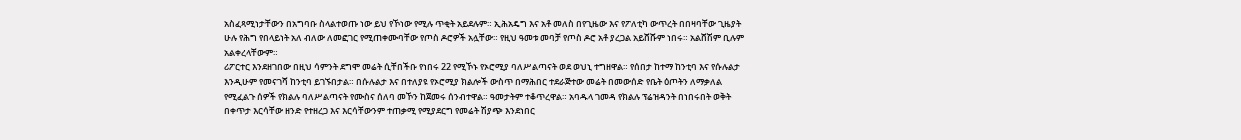አስፈጻሚነታቸውን በአግባቡ ስላልተወጡ ነው ይህ የኾነው የሚሉ ጥቂት አይደሉም። ኢሕአዴግ እና አቶ መለስ በየጊዜው እና የፖለቲካ ውጥረት በበዛባቸው ጊዜያት ሁሉ የሕግ የበላይነት አለ ብለው ለመፎገር የሚጠቀሙባቸው የጦስ ዶሮዎች አሏቸው። የዚህ ዓመቱ መባቻ የጦስ ዶሮ አቶ ያረጋል አይሸሹም ነበሩ። አልሸሽም ቢሉም አልቀረላቸውም።
ሪፖርተር እንደዘገበው በዚህ ሳምንት ደግሞ መሬት ሲቸበችቡ የነበሩ 22 የሚኾኑ የኦሮሚያ ባለሥልጣናት ወደ ወህኒ ተግዘዋል። የሰበታ ከተማ ከንቲባ እና የሱሉልታ እንዲሁም የመናገሻ ከንቲባ ይገኙበታል። በሱሉልታ እና በተለያዩ የኦሮሚያ ክልሎች ውስጥ በማሕበር ተደራጅተው መሬት በመውሰድ የቤት ዕጦትን ለማቃለል የሚፈልጉ ሰዎች የክልሉ ባለሥልጣናት የሙስና ሰለባ መኾን ከጀመሩ ሰንብተዋል። ዓመታትም ተቆጥረዋል። አባዱላ ገመዳ የክልሉ ፕሬዝዳንት በነበሩበት ወቅት በቀጥታ እርሳቸው ዘንድ የተዘረጋ እና እርሳቸውንም ተጠቃሚ የሚያደርግ የመሬት ሽያጭ እንደነበር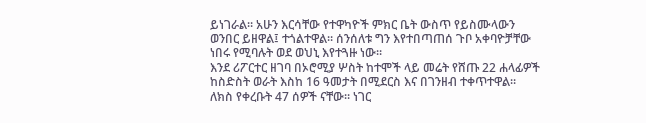ይነገራል። አሁን እርሳቸው የተዋካዮች ምክር ቤት ውስጥ የይስሙላውን ወንበር ይዘዋል፤ ተጎልተዋል። ሰንሰለቱ ግን እየተበጣጠሰ ጉቦ አቀባዮቻቸው ነበሩ የሚባሉት ወደ ወህኒ እየተጓዙ ነው።
እንደ ሪፖርተር ዘገባ በኦሮሚያ ሦስት ከተሞች ላይ መሬት የሸጡ 22 ሐላፊዎች ከስድስት ወራት እስከ 16 ዓመታት በሚደርስ እና በገንዘብ ተቀጥተዋል። ለክስ የቀረቡት 47 ሰዎች ናቸው። ነገር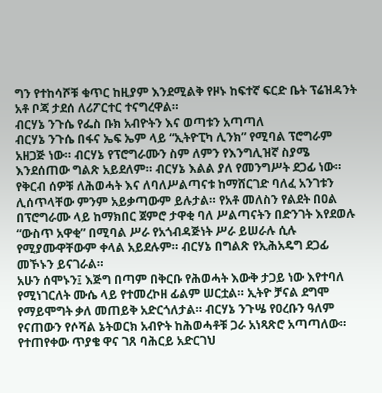ግን የተከሳሾቹ ቁጥር ከዚያም እንደሚልቅ የዞኑ ከፍተኛ ፍርድ ቤት ፕሬዝዳንት አቶ ቦጃ ታደሰ ለሪፖርተር ተናግረዋል።
ብርሃኔ ንጉሴ የፌስ ቡክ አብዮትን እና ወጣቱን አጣጣለ
ብርሃኔ ንጉሴ በፋና ኤፍ ኤም ላይ “ኢትዮፒካ ሊንክ” የሚባል ፕሮግራም አዘጋጅ ነው። ብርሃኔ የፕሮግራሙን ስም ለምን የእንግሊዝኛ ስያሜ እንደሰጠው ግልጽ አይደለም። ብርሃኔ እልል ያለ የመንግሥት ደጋፊ ነው። የቅርብ ሰዎቹ ለሕወሓት እና ለባለሥልጣናቱ ከማሸርገድ ባለፈ አንገቱን ሊሰጥላቸው ምንም አይቃጣውም ይሉታል። የአቶ መለስን የልደት በዐል በፕሮግራሙ ላይ ከማክበር ጀምሮ ታዋቂ ባለ ሥልጣናትን በድንገት እየደወሉ “ውስጥ አዋቂ” በሚባል ሥራ የአጎብዳጅነት ሥራ ይሠራሉ ሲሉ የሚያሙዋቸውም ቀላል አይደሉም። ብርሃኔ በግልጽ የኢሕአዴግ ደጋፊ መኾኑን ይናገራል።
አሁን ሰሞኑን፤ እጅግ በጣም በቅርቡ የሕወሓት እውቅ ታጋይ ነው እየተባለ የሚነገርለት ሙሴ ላይ የተመረኮዘ ፊልም ሠርቷል። ኢትዮ ቻናል ደግሞ የማይሞግት ቃለ መጠይቅ አድርጎለታል። ብርሃኔ ንጉሤ የዐረቡን ዓለም የናጠውን የሶሻል ኔትወርክ አብዮት ከሕወሓቶቹ ጋራ አነጻጽሮ አጣጣለው። የተጠየቀው ጥያቄ ዋና ገጸ ባሕርይ አድርገህ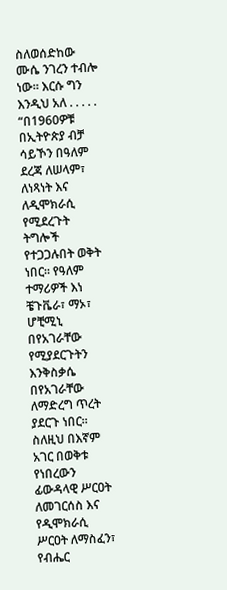ስለወሰድከው ሙሴ ንገረን ተብሎ ነው። እርሱ ግን እንዲህ አለ . . . . .
“በ1960ዎቹ በኢትዮጵያ ብቻ ሳይኾን በዓለም ደረጃ ለሠላም፣ ለነጻነት እና ለዲሞክራሲ የሚደረጉት ትግሎች የተጋጋሉበት ወቅት ነበር። የዓለም ተማሪዎች እነ ቼጉቬራ፣ ማኦ፣ ሆቺሚኒ በየአገራቸው የሚያደርጉትን እንቅስቃሴ በየአገራቸው ለማድረግ ጥረት ያደርጉ ነበር። ስለዚህ በእኛም አገር በወቅቱ የነበረውን ፊውዳላዊ ሥርዐት ለመገርሰስ እና የዲሞክራሲ ሥርዐት ለማስፈን፣ የብሔር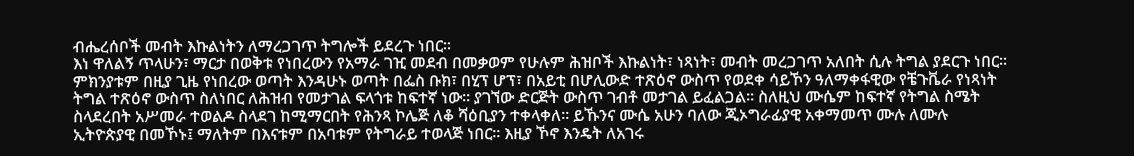ብሔረሰቦች መብት እኩልነትን ለማረጋገጥ ትግሎች ይደረጉ ነበር።
እነ ዋለልኝ ጥላሁን፣ ማርታ በወቅቱ የነበረውን የአማራ ገዢ መደብ በመቃወም የሁሉም ሕዝቦች እኩልነት፣ ነጻነት፣ መብት መረጋገጥ አለበት ሲሉ ትግል ያደርጉ ነበር። ምክንያቱም በዚያ ጊዜ የነበረው ወጣት እንዳሁኑ ወጣት በፌስ ቡክ፣ በሂፕ ሆፕ፣ በአይቲ በሆሊውድ ተጽዕኖ ውስጥ የወደቀ ሳይኾን ዓለማቀፋዊው የቼጉቬራ የነጻነት ትግል ተጽዕኖ ውስጥ ስለነበር ለሕዝብ የመታገል ፍላጎቱ ከፍተኛ ነው። ያገኘው ድርጅት ውስጥ ገብቶ መታገል ይፈልጋል። ስለዚህ ሙሴም ከፍተኛ የትግል ስሜት ስላደረበት አሥመራ ተወልዶ ስላደገ ከሚማርበት የሕንጻ ኮሌጅ ለቆ ሻዕቢያን ተቀላቀለ። ይኹንና ሙሴ አሁን ባለው ጂኦግራፊያዊ አቀማመጥ ሙሉ ለሙሉ ኢትዮጵያዊ በመኾኑ፤ ማለትም በእናቱም በአባቱም የትግራይ ተወላጅ ነበር። እዚያ ኾኖ እንዴት ለአገሩ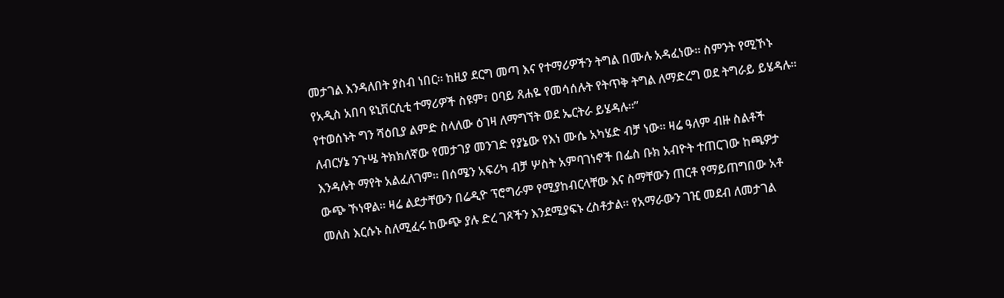መታገል እንዳለበት ያስብ ነበር። ከዚያ ደርግ መጣ እና የተማሪዎችን ትግል በሙሉ አዳፈነው። ስምንት የሚኾኑ የአዲስ አበባ ዩኒቨርሲቲ ተማሪዎች ስዩም፣ ዐባይ ጸሐዬ የመሳሰሉት የትጥቅ ትግል ለማድረግ ወደ ትግራይ ይሄዳሉ። የተወሰኑት ግን ሻዕቢያ ልምድ ስላለው ዕገዛ ለማግኘት ወደ ኤርትራ ይሄዳሉ።”
ለብርሃኔ ንጉሤ ትክክለኛው የመታገያ መንገድ የያኔው የእነ ሙሴ አካሄድ ብቻ ነው። ዛሬ ዓለም ብዙ ስልቶች እንዳሉት ማየት አልፈለገም። በሰሜን አፍሪካ ብቻ ሦስት አምባገነኖች በፌስ ቡክ አብዮት ተጠርገው ከጫዎታ ውጭ ኾነዋል። ዛሬ ልደታቸውን በሬዲዮ ፕሮግራም የሚያከብርላቸው እና ስማቸውን ጠርቶ የማይጠግበው አቶ መለስ እርሱኑ ስለሚፈሩ ከውጭ ያሉ ድረ ገጾችን እንደሚያፍኑ ረስቶታል። የአማራውን ገዢ መደብ ለመታገል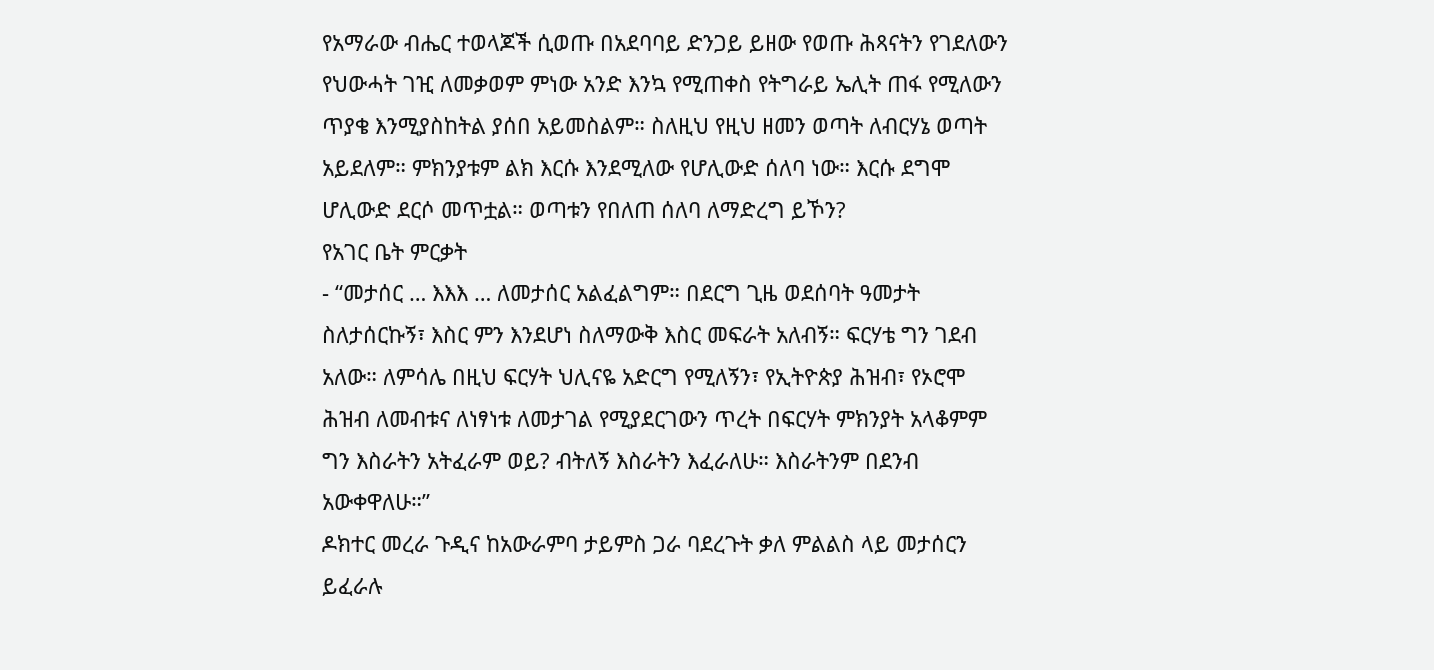የአማራው ብሔር ተወላጆች ሲወጡ በአደባባይ ድንጋይ ይዘው የወጡ ሕጻናትን የገደለውን የህውሓት ገዢ ለመቃወም ምነው አንድ እንኳ የሚጠቀስ የትግራይ ኤሊት ጠፋ የሚለውን ጥያቄ እንሚያስከትል ያሰበ አይመስልም። ስለዚህ የዚህ ዘመን ወጣት ለብርሃኔ ወጣት አይደለም። ምክንያቱም ልክ እርሱ እንደሚለው የሆሊውድ ሰለባ ነው። እርሱ ደግሞ ሆሊውድ ደርሶ መጥቷል። ወጣቱን የበለጠ ሰለባ ለማድረግ ይኾን?
የአገር ቤት ምርቃት
- “መታሰር … እእእ … ለመታሰር አልፈልግም። በደርግ ጊዜ ወደሰባት ዓመታት ስለታሰርኩኝ፣ እስር ምን እንደሆነ ስለማውቅ እስር መፍራት አለብኝ። ፍርሃቴ ግን ገደብ አለው። ለምሳሌ በዚህ ፍርሃት ህሊናዬ አድርግ የሚለኝን፣ የኢትዮጵያ ሕዝብ፣ የኦሮሞ ሕዝብ ለመብቱና ለነፃነቱ ለመታገል የሚያደርገውን ጥረት በፍርሃት ምክንያት አላቆምም ግን እስራትን አትፈራም ወይ? ብትለኝ እስራትን እፈራለሁ። እስራትንም በደንብ አውቀዋለሁ።”
ዶክተር መረራ ጉዲና ከአውራምባ ታይምስ ጋራ ባደረጉት ቃለ ምልልስ ላይ መታሰርን ይፈራሉ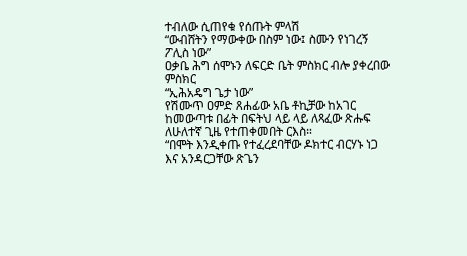ተብለው ሲጠየቁ የሰጡት ምላሽ
“ውብሸትን የማውቀው በስም ነው፤ ስሙን የነገረኝ ፖሊስ ነው”
ዐቃቤ ሕግ ሰሞኑን ለፍርድ ቤት ምስክር ብሎ ያቀረበው ምስክር
“ኢሕአዴግ ጌታ ነው”
የሽሙጥ ዐምድ ጸሐፊው አቤ ቶኪቻው ከአገር ከመውጣቱ በፊት በፍትህ ላይ ላይ ለጻፈው ጽሑፍ ለሁለተኛ ጊዜ የተጠቀመበት ርእስ።
“በሞት እንዲቀጡ የተፈረደባቸው ዶክተር ብርሃኑ ነጋ እና አንዳርጋቸው ጽጌን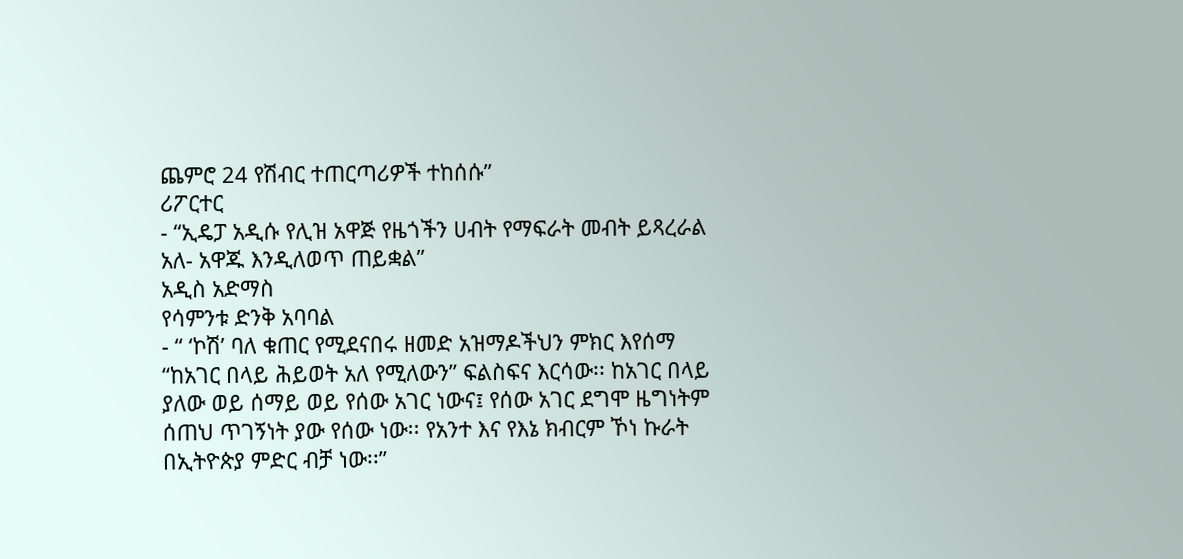ጨምሮ 24 የሽብር ተጠርጣሪዎች ተከሰሱ”
ሪፖርተር
- “ኢዴፓ አዲሱ የሊዝ አዋጅ የዜጎችን ሀብት የማፍራት መብት ይጻረራል አለ- አዋጁ እንዲለወጥ ጠይቋል”
አዲስ አድማስ
የሳምንቱ ድንቅ አባባል
- “ ‘ኮሽ’ ባለ ቁጠር የሚደናበሩ ዘመድ አዝማዶችህን ምክር እየሰማ “ከአገር በላይ ሕይወት አለ የሚለውን” ፍልስፍና እርሳው፡፡ ከአገር በላይ ያለው ወይ ሰማይ ወይ የሰው አገር ነውና፤ የሰው አገር ደግሞ ዜግነትም ሰጠህ ጥገኝነት ያው የሰው ነው፡፡ የአንተ እና የእኔ ክብርም ኾነ ኩራት በኢትዮጵያ ምድር ብቻ ነው፡፡”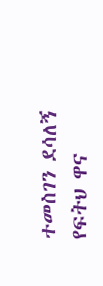ተመስገን ደሳለኝ የፍትህ ዋና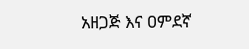አዘጋጅ እና ዐምደኛ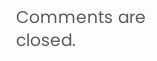Comments are closed.